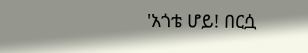'አጎቴ ሆይ! በርሷ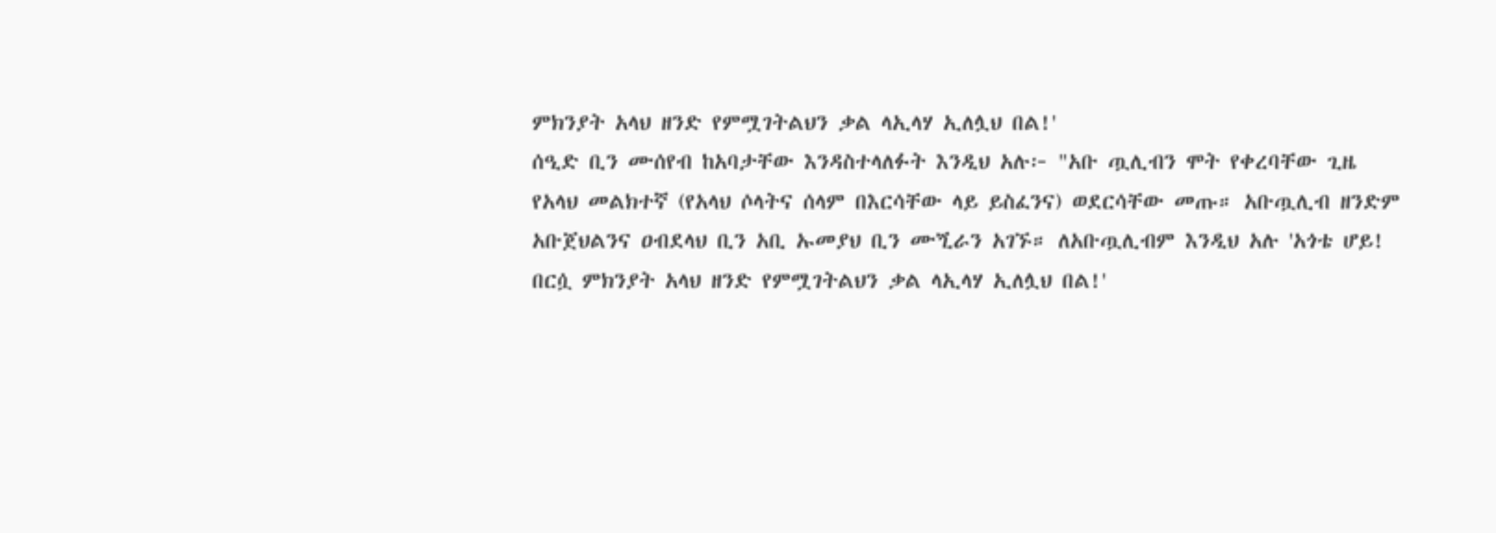ምክንያት አላህ ዘንድ የምሟገትልህን ቃል ላኢላሃ ኢለሏህ በል!'
ሰዒድ ቢን ሙሰየብ ከአባታቸው እንዳስተላለፉት እንዲህ አሉ፦ "አቡ ጧሊብን ሞት የቀረባቸው ጊዜ የአላህ መልክተኛ (የአላህ ሶላትና ሰላም በእርሳቸው ላይ ይስፈንና) ወደርሳቸው መጡ። አቡጧሊብ ዘንድም አቡጀህልንና ዐብደላህ ቢን አቢ ኡመያህ ቢን ሙጚራን አገኙ። ለአቡጧሊብም እንዲህ አሉ 'አጎቴ ሆይ! በርሷ ምክንያት አላህ ዘንድ የምሟገትልህን ቃል ላኢላሃ ኢለሏህ በል!'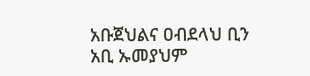አቡጀህልና ዐብደላህ ቢን አቢ ኡመያህም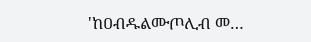'ከዐብዱልሙጦሊብ መ…